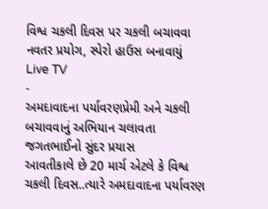વિશ્વ ચકલી દિવસ પર ચકલી બચાવવા નવતર પ્રયોગ, સ્પેરો હાઉસ બનાવાયું
Live TV
-
અમદાવાદના પર્યાવરણપ્રેમી અને ચકલી બચાવવાનું અભિયાન ચલાવતા જગતભાઈનો સુંદર પ્રયાસ
આવતીકાલે છે 20 માર્ચ એટલે કે વિશ્વ ચકલી દિવસ..ત્યારે અમદાવાદના પર્યાવરણ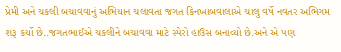પ્રેમી અને ચકલી બચાવવાનું અભિયાન ચલાવતા જગત કિનખાબવાલાએ ચાલુ વર્ષે નવતર અભિગમ શરૂ કર્યો છે..જગતભાઈએ ચકલીને બચાવવા માટે સ્પેરો હાઉસ બનાવ્યો છે.અને એ પણ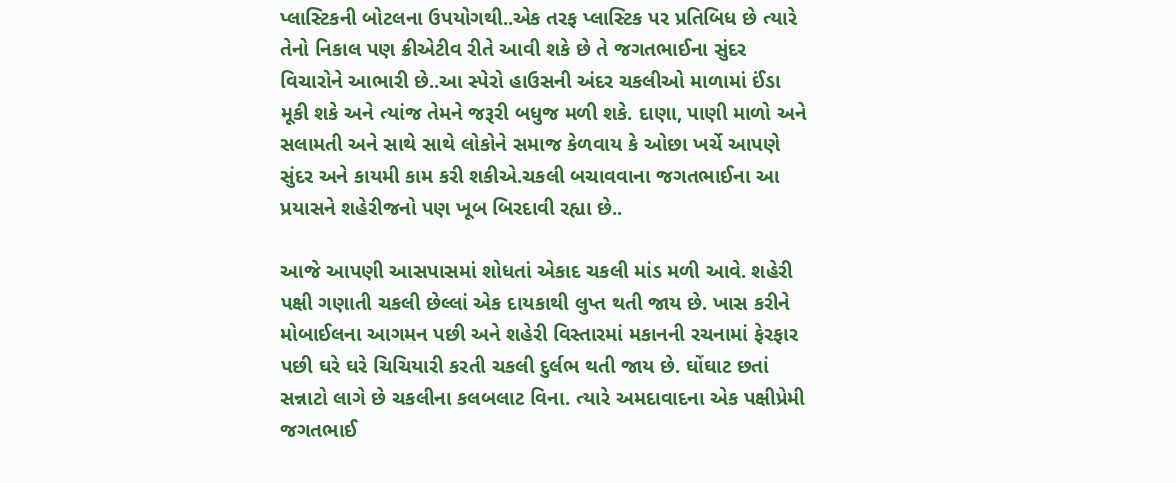પ્લાસ્ટિકની બોટલના ઉપયોગથી..એક તરફ પ્લાસ્ટિક પર પ્રતિબિધ છે ત્યારે તેનો નિકાલ પણ ક્રીએટીવ રીતે આવી શકે છે તે જગતભાઈના સુંદર વિચારોને આભારી છે..આ સ્પેરો હાઉસની અંદર ચકલીઓ માળામાં ઈંડા મૂકી શકે અને ત્યાંજ તેમને જરૂરી બધુજ મળી શકે. દાણા, પાણી માળો અને સલામતી અને સાથે સાથે લોકોને સમાજ કેળવાય કે ઓછા ખર્ચે આપણે સુંદર અને કાયમી કામ કરી શકીએ.ચકલી બચાવવાના જગતભાઈના આ પ્રયાસને શહેરીજનો પણ ખૂબ બિરદાવી રહ્યા છે..

આજે આપણી આસપાસમાં શોધતાં એકાદ ચકલી માંડ મળી આવે. શહેરી પક્ષી ગણાતી ચકલી છેલ્લાં એક દાયકાથી લુપ્ત થતી જાય છે. ખાસ કરીને મોબાઈલના આગમન પછી અને શહેરી વિસ્તારમાં મકાનની રચનામાં ફેરફાર પછી ઘરે ઘરે ચિચિયારી કરતી ચકલી દુર્લભ થતી જાય છે. ઘોંઘાટ છતાં સન્નાટો લાગે છે ચકલીના કલબલાટ વિના. ત્યારે અમદાવાદના એક પક્ષીપ્રેમી જગતભાઈ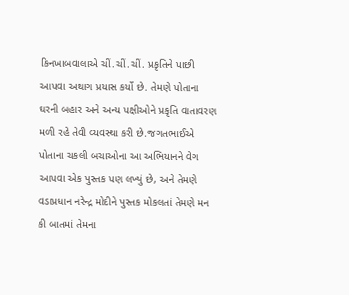કિનખાબવાલાએ ચીં.ચીં.ચીં. પ્રકૃતિને પાછી આપવા અથાગ પ્રયાસ કર્યો છે. તેમણે પોતાના ઘરની બહાર અને અન્ય પક્ષીઓને પ્રકૃતિ વાતાવરણ મળી રહે તેવી વ્યવસ્થા કરી છે.જગતભાઈએ પોતાના ચકલી બચાઓના આ અભિયાનને વેગ આપવા એક પુસ્તક પણ લખ્યું છે, અને તેમણે વડાપ્રધાન નરેન્દ્ર મોદીને પુસ્તક મોકલતાં તેમણે મન કી બાતમાં તેમના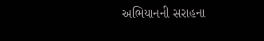અભિયાનની સરાહના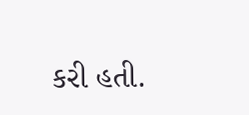કરી હતી.